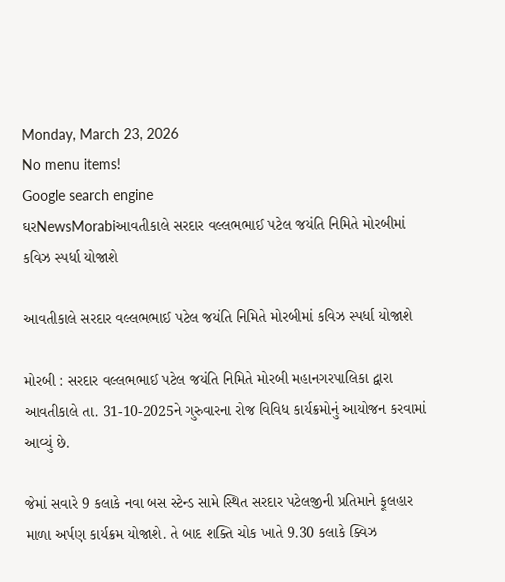Monday, March 23, 2026
No menu items!
Google search engine
ઘરNewsMorabiઆવતીકાલે સરદાર વલ્લભભાઈ પટેલ જયંતિ નિમિતે મોરબીમાં કવિઝ સ્પર્ધા યોજાશે

આવતીકાલે સરદાર વલ્લભભાઈ પટેલ જયંતિ નિમિતે મોરબીમાં કવિઝ સ્પર્ધા યોજાશે

મોરબી : સરદાર વલ્લભભાઈ પટેલ જયંતિ નિમિતે મોરબી મહાનગરપાલિકા દ્વારા આવતીકાલે તા. 31-10-2025ને ગુરુવારના રોજ વિવિધ કાર્યક્રમોનું આયોજન કરવામાં આવ્યું છે.

જેમાં સવારે 9 કલાકે નવા બસ સ્ટેન્ડ સામે સ્થિત સરદાર પટેલજીની પ્રતિમાને ફૂલહાર માળા અર્પણ કાર્યક્રમ યોજાશે. તે બાદ શક્તિ ચોક ખાતે 9.30 કલાકે ક્વિઝ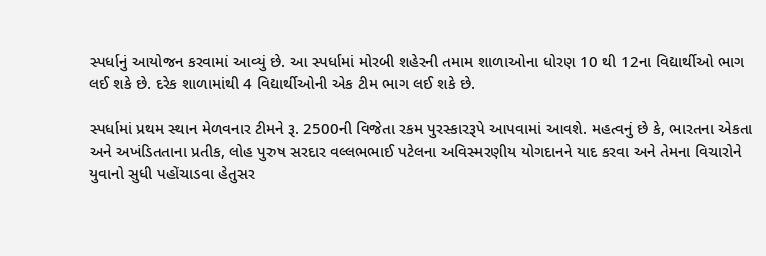સ્પર્ધાનું આયોજન કરવામાં આવ્યું છે. આ સ્પર્ધામાં મોરબી શહેરની તમામ શાળાઓના ધોરણ 10 થી 12ના વિદ્યાર્થીઓ ભાગ લઈ શકે છે. દરેક શાળામાંથી 4 વિદ્યાર્થીઓની એક ટીમ ભાગ લઈ શકે છે.

સ્પર્ધામાં પ્રથમ સ્થાન મેળવનાર ટીમને રૂ. 2500ની વિજેતા રકમ પુરસ્કારરૂપે આપવામાં આવશે. મહત્વનું છે કે, ભારતના એકતા અને અખંડિતતાના પ્રતીક, લોહ પુરુષ સરદાર વલ્લભભાઈ પટેલના અવિસ્મરણીય યોગદાનને યાદ કરવા અને તેમના વિચારોને યુવાનો સુધી પહોંચાડવા હેતુસર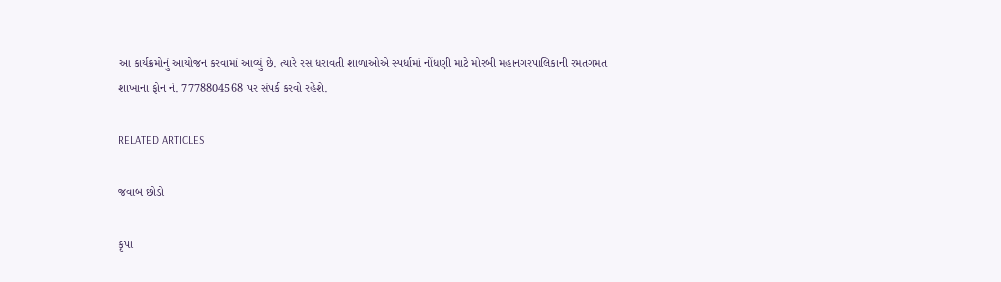આ કાર્યક્રમોનું આયોજન કરવામાં આવ્યું છે. ત્યારે રસ ધરાવતી શાળાઓએ સ્પર્ધામાં નોંધણી માટે મોરબી મહાનગરપાલિકાની રમતગમત શાખાના ફોન નં. 7778804568 પર સંપર્ક કરવો રહેશે.

RELATED ARTICLES

જવાબ છોડો

કૃપા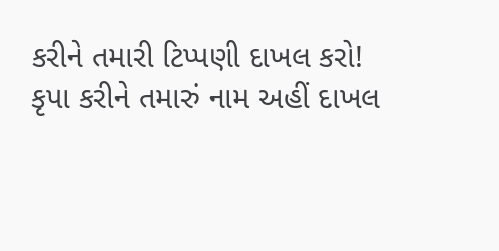કરીને તમારી ટિપ્પણી દાખલ કરો!
કૃપા કરીને તમારું નામ અહીં દાખલ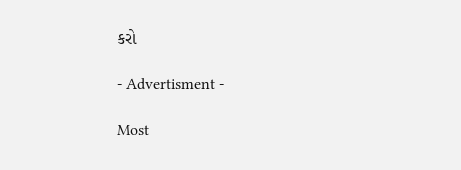કરો

- Advertisment -

Most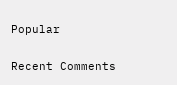Popular

Recent Comments